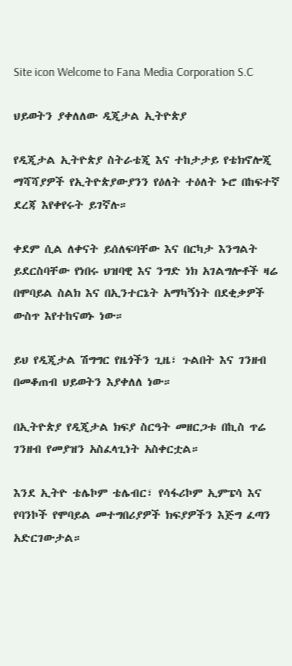Site icon Welcome to Fana Media Corporation S.C

ህይወትን ያቀለለው ዲጂታል ኢትዮጵያ

የዲጂታል ኢትዮጵያ ስትራቴጂ እና ተከታታይ የቴክኖሎጂ ማሻሻያዎች የኢትዮጵያውያንን የዕለት ተዕለት ኑሮ በከፍተኛ ደረጃ እየቀየሩት ይገኛሉ።

ቀደም ሲል ለቀናት ይሰለፍባቸው እና በርካታ እንግልት ይደርስባቸው የነበሩ ህዝባዊ እና ንግድ ነክ አገልግሎቶች ዛሬ በሞባይል ስልክ እና በኢንተርኔት አማካኝነት በደቂቃዎች ውስጥ እየተከናወኑ ነው።

ይህ የዲጂታል ሽግግር የዜጎችን ጊዜ፣ ጉልበት እና ገንዘብ በመቆጠብ ህይወትን እያቀለለ ነው።

በኢትዮጵያ የዲጂታል ክፍያ ስርዓት መዘርጋቱ በኪስ ጥሬ ገንዘብ የመያዝን አስፈላጊነት አስቀርቷል።

እንደ ኢትዮ ቴሌኮም ቴሌብር፣ የሳፋሪኮም ኢምፔሳ እና የባንኮች የሞባይል መተግበሪያዎች ክፍያዎችን እጅግ ፈጣን አድርገውታል።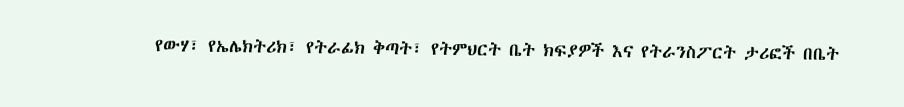የውሃ፣ የኤሌክትሪክ፣ የትራፊክ ቅጣት፣ የትምህርት ቤት ክፍያዎች እና የትራንስፖርት ታሪፎች በቤት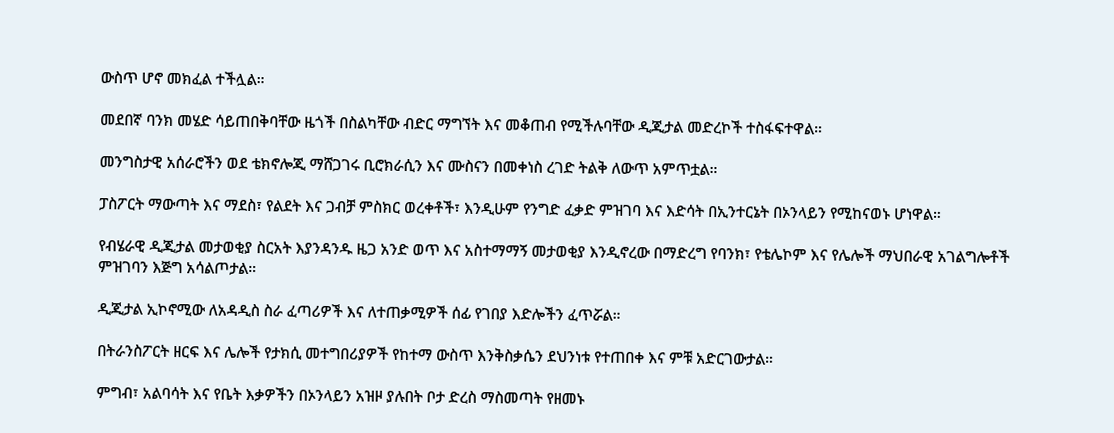ውስጥ ሆኖ መክፈል ተችሏል።

መደበኛ ባንክ መሄድ ሳይጠበቅባቸው ዜጎች በስልካቸው ብድር ማግኘት እና መቆጠብ የሚችሉባቸው ዲጂታል መድረኮች ተስፋፍተዋል።

መንግስታዊ አሰራሮችን ወደ ቴክኖሎጂ ማሸጋገሩ ቢሮክራሲን እና ሙስናን በመቀነስ ረገድ ትልቅ ለውጥ አምጥቷል።

ፓስፖርት ማውጣት እና ማደስ፣ የልደት እና ጋብቻ ምስክር ወረቀቶች፣ እንዲሁም የንግድ ፈቃድ ምዝገባ እና እድሳት በኢንተርኔት በኦንላይን የሚከናወኑ ሆነዋል።

የብሄራዊ ዲጂታል መታወቂያ ስርአት እያንዳንዱ ዜጋ አንድ ወጥ እና አስተማማኝ መታወቂያ እንዲኖረው በማድረግ የባንክ፣ የቴሌኮም እና የሌሎች ማህበራዊ አገልግሎቶች ምዝገባን እጅግ አሳልጦታል።

ዲጂታል ኢኮኖሚው ለአዳዲስ ስራ ፈጣሪዎች እና ለተጠቃሚዎች ሰፊ የገበያ እድሎችን ፈጥሯል።

በትራንስፖርት ዘርፍ እና ሌሎች የታክሲ መተግበሪያዎች የከተማ ውስጥ እንቅስቃሴን ደህንነቱ የተጠበቀ እና ምቹ አድርገውታል።

ምግብ፣ አልባሳት እና የቤት እቃዎችን በኦንላይን አዝዞ ያሉበት ቦታ ድረስ ማስመጣት የዘመኑ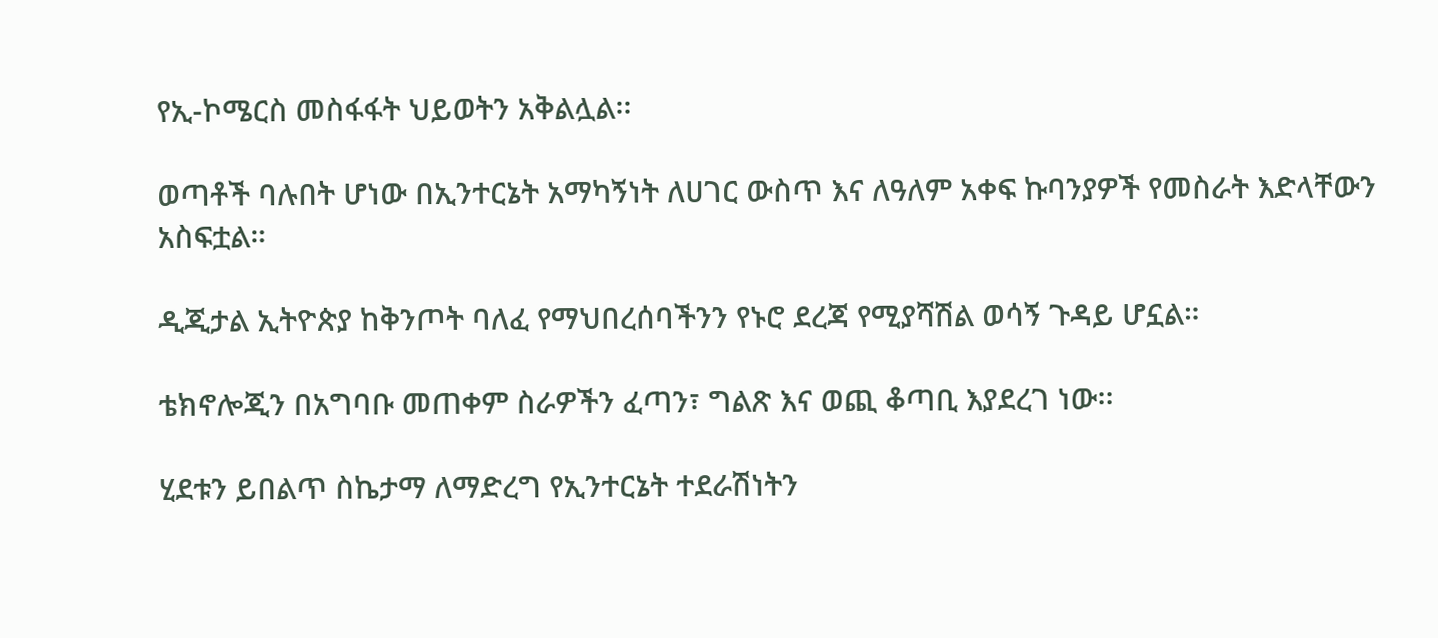የኢ-ኮሜርስ መስፋፋት ህይወትን አቅልሏል፡፡

ወጣቶች ባሉበት ሆነው በኢንተርኔት አማካኝነት ለሀገር ውስጥ እና ለዓለም አቀፍ ኩባንያዎች የመስራት እድላቸውን አስፍቷል።

ዲጂታል ኢትዮጵያ ከቅንጦት ባለፈ የማህበረሰባችንን የኑሮ ደረጃ የሚያሻሽል ወሳኝ ጉዳይ ሆኗል።

ቴክኖሎጂን በአግባቡ መጠቀም ስራዎችን ፈጣን፣ ግልጽ እና ወጪ ቆጣቢ እያደረገ ነው፡፡

ሂደቱን ይበልጥ ስኬታማ ለማድረግ የኢንተርኔት ተደራሽነትን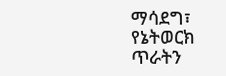ማሳደግ፣ የኔትወርክ ጥራትን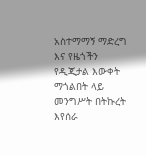አስተማማኝ ማድረግ እና የዜጎችን የዲጂታል እውቀት ማጎልበት ላይ መንግሥት በትኩረት እየሰራ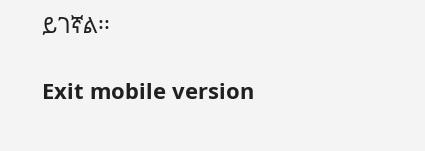ይገኛል፡፡

Exit mobile version